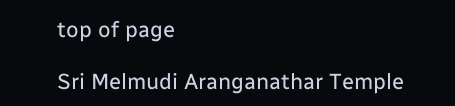top of page

Sri Melmudi Aranganathar Temple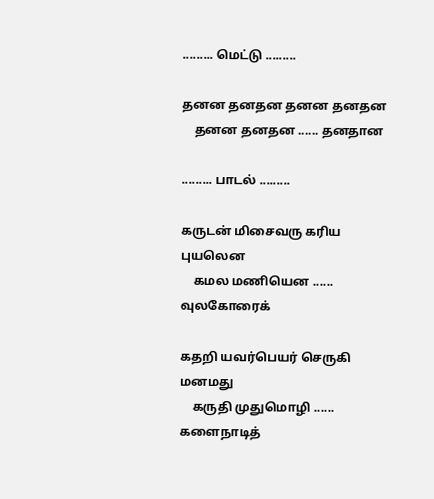......... மெட்டு .........

தனன தனதன தனன தனதன
    தனன தனதன ...... தனதான

......... பாடல் .........

கருடன் மிசைவரு கரிய புயலென
    கமல மணியென ...... வுலகோரைக்

கதறி யவர்பெயர் செருகி மனமது
    கருதி முதுமொழி ...... களைநாடித்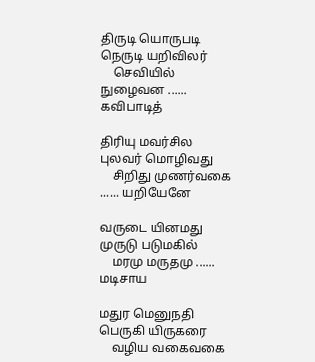திருடி யொருபடி நெருடி யறிவிலர்
    செவியில் நுழைவன ...... கவிபாடித்

திரியு மவர்சில புலவர் மொழிவது
    சிறிது முணர்வகை ...... யறியேனே

வருடை யினமது முருடு படுமகில்
    மரமு மருதமு ...... மடிசாய

மதுர மெனுநதி பெருகி யிருகரை
    வழிய வகைவகை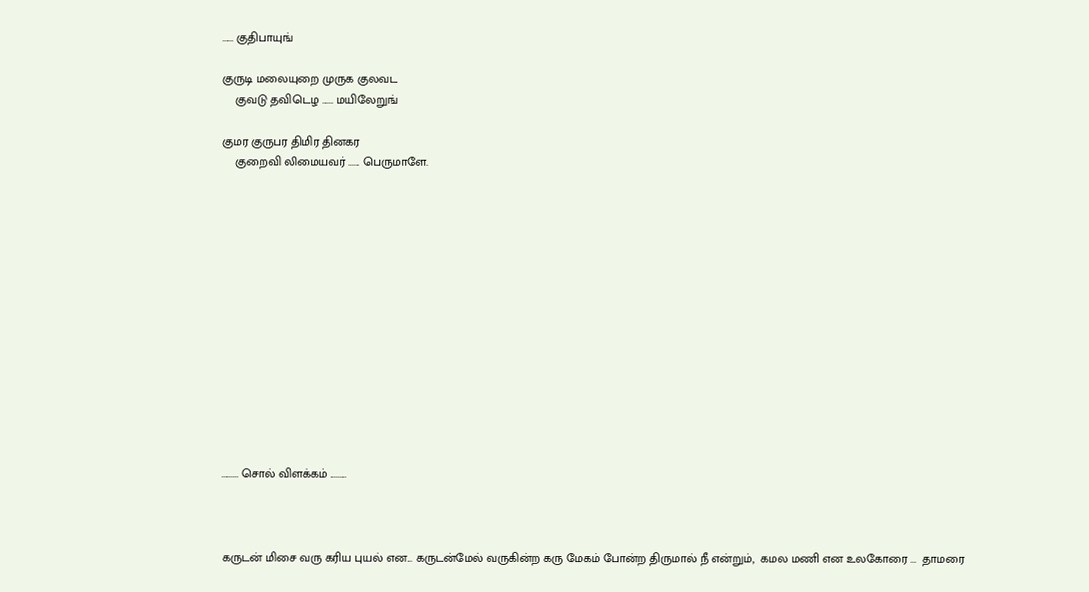...... குதிபாயுங்

குருடி மலையுறை முருக குலவட
    குவடு தவிடெழ ...... மயிலேறுங்

குமர குருபர திமிர தினகர
    குறைவி லிமையவர் ...... பெருமாளே.














......... சொல் விளக்கம் .........



கருடன் மிசை வரு கரிய புயல் என... கருடன்மேல் வருகின்ற கரு மேகம் போன்ற திருமால் நீ என்றும்,  கமல மணி என உலகோரை ...  தாமரை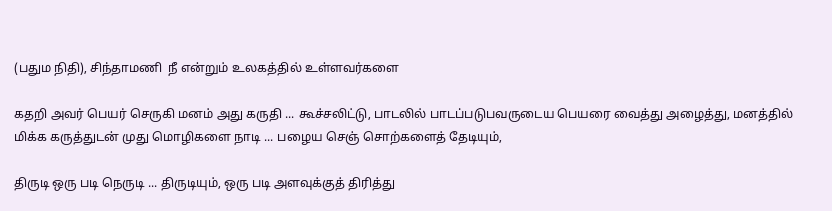(பதும நிதி), சிந்தாமணி  நீ என்றும் உலகத்தில் உள்ளவர்களை

கதறி அவர் பெயர் செருகி மனம் அது கருதி ... கூச்சலிட்டு, பாடலில் பாடப்படுபவருடைய பெயரை வைத்து அழைத்து, மனத்தில் மிக்க கருத்துடன் முது மொழிகளை நாடி ... பழைய செஞ் சொற்களைத் தேடியும்,

திருடி ஒரு படி நெருடி ... திருடியும், ஒரு படி அளவுக்குத் திரித்து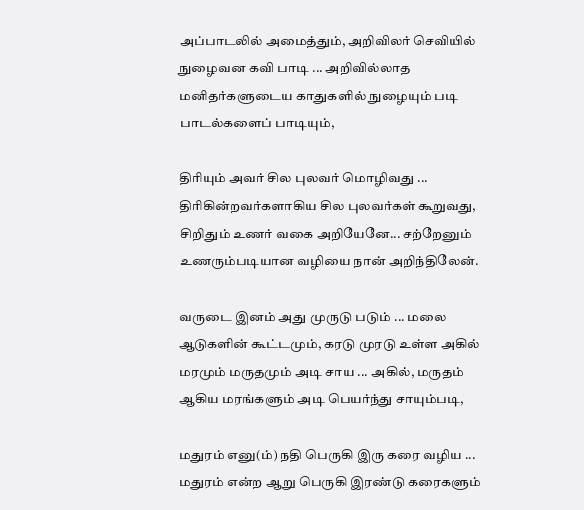அப்பாடலில் அமைத்தும், அறிவிலர் செவியில் நுழைவன கவி பாடி ... அறிவில்லாத மனிதர்களுடைய காதுகளில் நுழையும் படி பாடல்களைப் பாடியும்,

திரியும் அவர் சில புலவர் மொழிவது ... திரிகின்றவர்களாகிய சில புலவர்கள் கூறுவது, சிறிதும் உணர் வகை அறியேனே... சற்றேனும் உணரும்படியான வழியை நான் அறிந்திலேன்.

வருடை இனம் அது முருடு படும் ... மலை ஆடுகளின் கூட்டமும், கரடு முரடு உள்ள அகில் மரமும் மருதமும் அடி சாய ... அகில், மருதம் ஆகிய மரங்களும் அடி பெயர்ந்து சாயும்படி,

மதுரம் எனு(ம்) நதி பெருகி இரு கரை வழிய ... மதுரம் என்ற ஆறு பெருகி இரண்டு கரைகளும்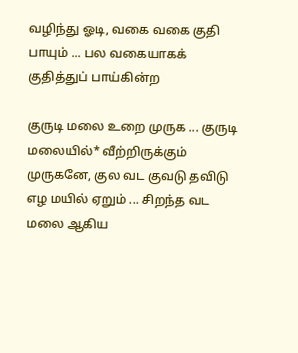வழிந்து ஓடி, வகை வகை குதி பாயும் ... பல வகையாகக் குதித்துப் பாய்கின்ற

குருடி மலை உறை முருக ... குருடி மலையில்* வீற்றிருக்கும் முருகனே, குல வட குவடு தவிடு எழ மயில் ஏறும் ... சிறந்த வட மலை ஆகிய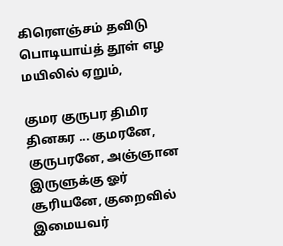கிரெளஞ்சம் தவிடு பொடியாய்த் தூள் எழ மயிலில் ஏறும்,

குமர குருபர திமிர தினகர ... குமரனே, குருபரனே, அஞ்ஞான இருளுக்கு ஓர் சூரியனே, குறைவில் இமையவர்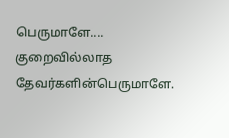பெருமாளே.... குறைவில்லாத தேவர்களின்பெருமாளே.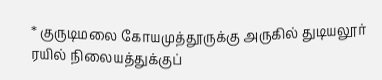* குருடிமலை கோயமுத்தூருக்கு அருகில் துடியலூர் ரயில் நிலையத்துக்குப்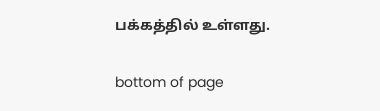பக்கத்தில் உள்ளது.

bottom of page